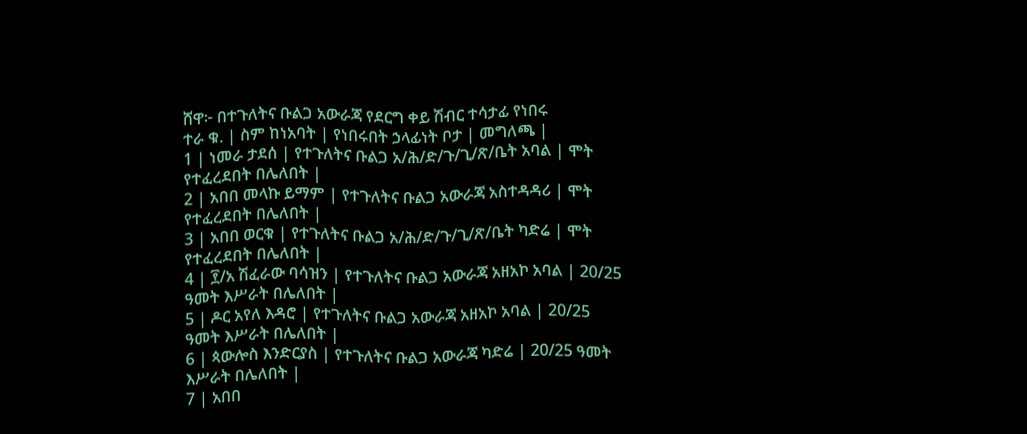ሸዋ፦ በተጉለትና ቡልጋ አውራጃ የደርግ ቀይ ሽብር ተሳታፊ የነበሩ
ተራ ቁ. | ስም ከነአባት | የነበሩበት ኃላፊነት ቦታ | መግለጫ |
1 | ነመራ ታደሰ | የተጉለትና ቡልጋ አ/ሕ/ድ/ጉ/ጊ/ጽ/ቤት አባል | ሞት የተፈረደበት በሌለበት |
2 | አበበ መላኩ ይማም | የተጉለትና ቡልጋ አውራጃ አስተዳዳሪ | ሞት የተፈረደበት በሌለበት |
3 | አበበ ወርቁ | የተጉለትና ቡልጋ አ/ሕ/ድ/ጉ/ጊ/ጽ/ቤት ካድሬ | ሞት የተፈረደበት በሌለበት |
4 | ፻/አ ሽፈራው ባሳዝን | የተጉለትና ቡልጋ አውራጃ አዘአኮ አባል | 20/25 ዓመት እሥራት በሌለበት |
5 | ዶር አየለ እዳሮ | የተጉለትና ቡልጋ አውራጃ አዘአኮ አባል | 20/25 ዓመት እሥራት በሌለበት |
6 | ጳውሎስ እንድርያስ | የተጉለትና ቡልጋ አውራጃ ካድሬ | 20/25 ዓመት እሥራት በሌለበት |
7 | አበበ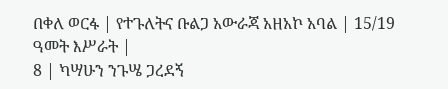በቀለ ወርፋ | የተጉለትና ቡልጋ አውራጃ አዘአኮ አባል | 15/19 ዓመት እሥራት |
8 | ካሣሁን ንጉሤ ጋረደኝ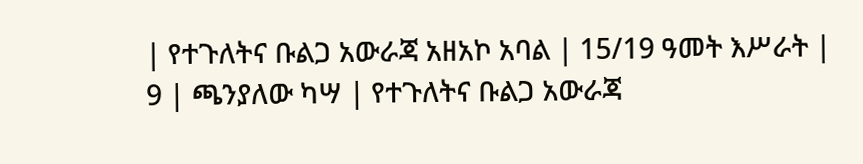| የተጉለትና ቡልጋ አውራጃ አዘአኮ አባል | 15/19 ዓመት እሥራት |
9 | ጫንያለው ካሣ | የተጉለትና ቡልጋ አውራጃ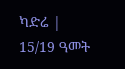ካድሬ | 15/19 ዓመት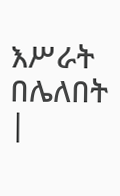እሥራት በሌለበት |